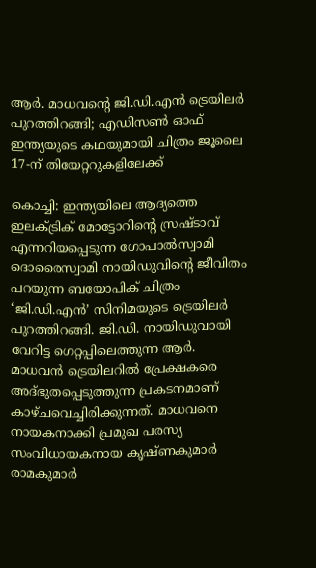ആർ. മാധവന്റെ ജി.ഡി.എൻ ട്രെയിലർ പുറത്തിറങ്ങി; എഡിസൺ ഓഫ് ഇന്ത്യയുടെ കഥയുമായി ചിത്രം ജൂലൈ 17-ന് തിയേറ്ററുകളിലേക്ക്

കൊച്ചി: ഇന്ത്യയിലെ ആദ്യത്തെ ഇലക്ട്രിക് മോട്ടോറിന്റെ സ്രഷ്ടാവ് എന്നറിയപ്പെടുന്ന ഗോപാൽസ്വാമി ദൊരൈസ്വാമി നായിഡുവിന്റെ ജീവിതം പറയുന്ന ബയോപിക് ചിത്രം ‘ജി.ഡി.എൻ’ സിനിമയുടെ ട്രെയിലർ പുറത്തിറങ്ങി. ജി.ഡി. നായിഡുവായി വേറിട്ട ഗെറ്റപ്പിലെത്തുന്ന ആർ. മാധവൻ ട്രെയിലറിൽ പ്രേക്ഷകരെ അദ്ഭുതപ്പെടുത്തുന്ന പ്രകടനമാണ് കാഴ്ചവെച്ചിരിക്കുന്നത്. മാധവനെ നായകനാക്കി പ്രമുഖ പരസ്യ സംവിധായകനായ കൃഷ്ണകുമാർ രാമകുമാർ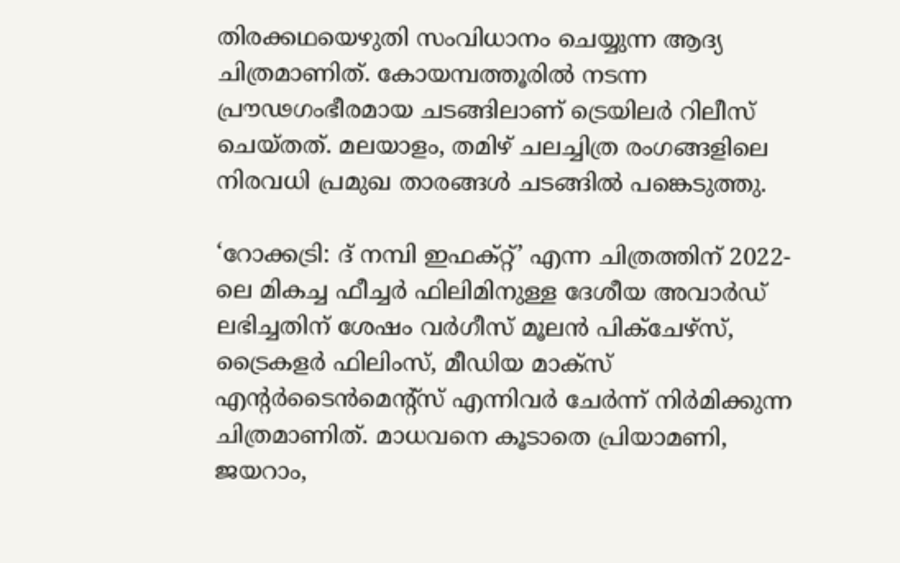തിരക്കഥയെഴുതി സംവിധാനം ചെയ്യുന്ന ആദ്യ ചിത്രമാണിത്. കോയമ്പത്തൂരിൽ നടന്ന പ്രൗഢഗംഭീരമായ ചടങ്ങിലാണ് ട്രെയിലർ റിലീസ് ചെയ്തത്. മലയാളം, തമിഴ് ചലച്ചിത്ര രംഗങ്ങളിലെ നിരവധി പ്രമുഖ താരങ്ങൾ ചടങ്ങിൽ പങ്കെടുത്തു.

‘റോക്കട്രി: ദ് നമ്പി ഇഫക്റ്റ്’ എന്ന ചിത്രത്തിന് 2022-ലെ മികച്ച ഫീച്ചർ ഫിലിമിനുള്ള ദേശീയ അവാർഡ് ലഭിച്ചതിന് ശേഷം വർഗീസ് മൂലൻ പിക്‌ചേഴ്‌സ്, ട്രൈകളർ ഫിലിംസ്, മീഡിയ മാക്സ് എന്റർടൈൻമെന്റ്സ് എന്നിവർ ചേർന്ന് നിർമിക്കുന്ന ചിത്രമാണിത്. മാധവനെ കൂടാതെ പ്രിയാമണി, ജയറാം,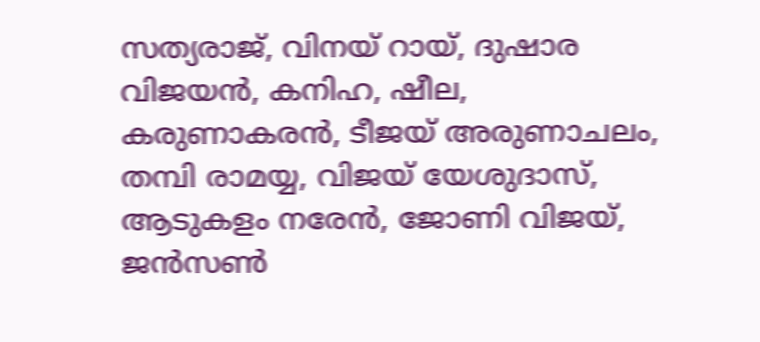സത്യരാജ്, വിനയ് റായ്, ദുഷാര വിജയൻ, കനിഹ, ഷീല, കരുണാകരൻ, ടീജയ് അരുണാചലം, തമ്പി രാമയ്യ, വിജയ് യേശുദാസ്, ആടുകളം നരേൻ, ജോണി വിജയ്, ജൻസൺ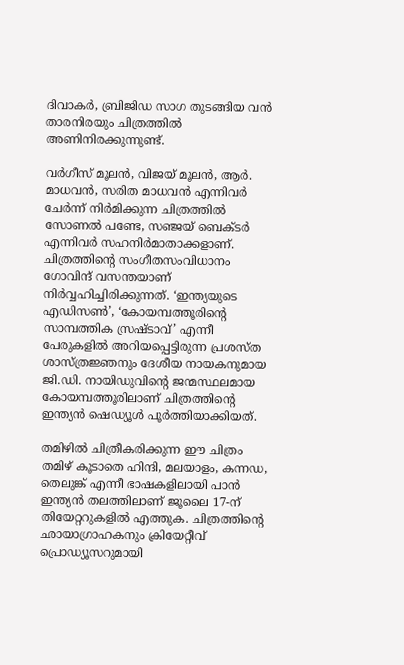ദിവാകർ, ബ്രിജിഡ സാഗ തുടങ്ങിയ വൻ താരനിരയും ചിത്രത്തിൽ അണിനിരക്കുന്നുണ്ട്.

വർഗീസ് മൂലൻ, വിജയ് മൂലൻ, ആർ. മാധവൻ, സരിത മാധവൻ എന്നിവർ ചേർന്ന് നിർമിക്കുന്ന ചിത്രത്തിൽ സോണൽ പണ്ടേ, സഞ്ജയ് ബെക്ടർ എന്നിവർ സഹനിർമാതാക്കളാണ്. ചിത്രത്തിന്റെ സംഗീതസംവിധാനം ഗോവിന്ദ് വസന്തയാണ് നിർവ്വഹിച്ചിരിക്കുന്നത്. ‘ഇന്ത്യയുടെ എഡിസൺ’, ‘കോയമ്പത്തൂരിന്റെ സാമ്പത്തിക സ്രഷ്ടാവ്’ എന്നീ പേരുകളിൽ അറിയപ്പെട്ടിരുന്ന പ്രശസ്ത ശാസ്ത്രജ്ഞനും ദേശീയ നായകനുമായ ജി.ഡി. നായിഡുവിന്റെ ജന്മസ്ഥലമായ കോയമ്പത്തൂരിലാണ് ചിത്രത്തിന്റെ ഇന്ത്യൻ ഷെഡ്യൂൾ പൂർത്തിയാക്കിയത്.

തമിഴിൽ ചിത്രീകരിക്കുന്ന ഈ ചിത്രം തമിഴ് കൂടാതെ ഹിന്ദി, മലയാളം, കന്നഡ, തെലുങ്ക് എന്നീ ഭാഷകളിലായി പാൻ ഇന്ത്യൻ തലത്തിലാണ് ജൂലൈ 17-ന് തിയേറ്ററുകളിൽ എത്തുക. ചിത്രത്തിന്റെ ഛായാഗ്രാഹകനും ക്രിയേറ്റീവ് പ്രൊഡ്യൂസറുമായി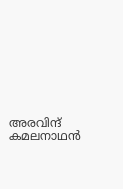അരവിന്ദ് കമലനാഥൻ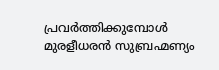പ്രവർത്തിക്കുമ്പോൾ മുരളീധരൻ സുബ്രഹ്മണ്യം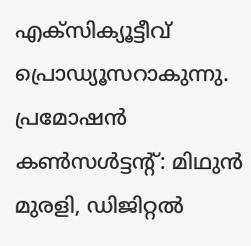എക്സിക്യൂട്ടീവ് പ്രൊഡ്യൂസറാകുന്നു. പ്രമോഷൻ കൺസൾട്ടന്റ്: മിഥുൻ മുരളി, ഡിജിറ്റൽ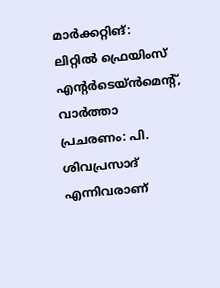മാർക്കറ്റിങ്: ലിറ്റിൽ ഫ്രെയിംസ് എന്റർടെയ്ൻമെന്റ്, വാർത്താ പ്രചരണം: പി. ശിവപ്രസാദ് എന്നിവരാണ്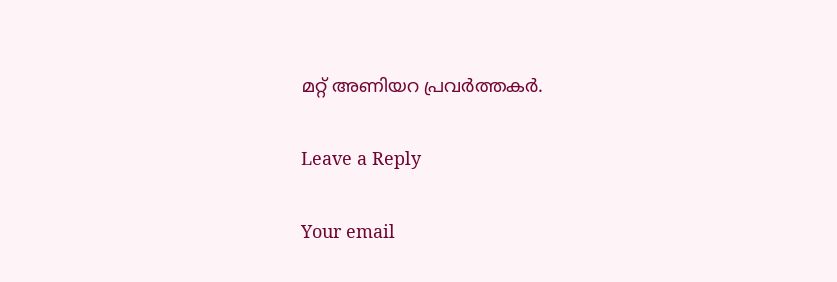മറ്റ് അണിയറ പ്രവർത്തകർ.

Leave a Reply

Your email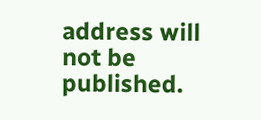address will not be published.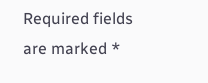Required fields are marked *